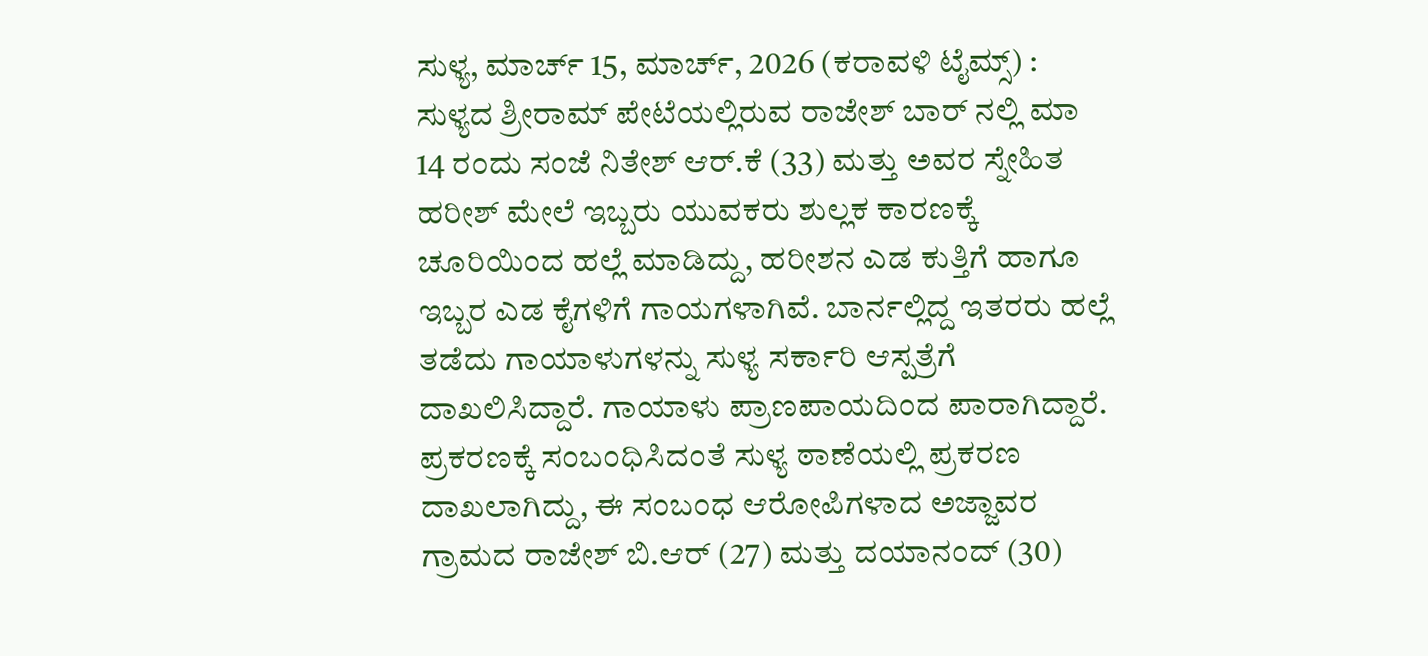ಸುಳ್ಯ, ಮಾರ್ಚ್ 15, ಮಾರ್ಚ್, 2026 (ಕರಾವಳಿ ಟೈಮ್ಸ್) : ಸುಳ್ಯದ ಶ್ರೀರಾಮ್ ಪೇಟೆಯಲ್ಲಿರುವ ರಾಜೇಶ್ ಬಾರ್ ನಲ್ಲಿ ಮಾ 14 ರಂದು ಸಂಜೆ ನಿತೇಶ್ ಆರ್.ಕೆ (33) ಮತ್ತು ಅವರ ಸ್ನೇಹಿತ ಹರೀಶ್ ಮೇಲೆ ಇಬ್ಬರು ಯುವಕರು ಶುಲ್ಲಕ ಕಾರಣಕ್ಕೆ ಚೂರಿಯಿಂದ ಹಲ್ಲೆ ಮಾಡಿದ್ದು, ಹರೀಶನ ಎಡ ಕುತ್ತಿಗೆ ಹಾಗೂ ಇಬ್ಬರ ಎಡ ಕೈಗಳಿಗೆ ಗಾಯಗಳಾಗಿವೆ. ಬಾರ್ನಲ್ಲಿದ್ದ ಇತರರು ಹಲ್ಲೆ ತಡೆದು ಗಾಯಾಳುಗಳನ್ನು ಸುಳ್ಯ ಸರ್ಕಾರಿ ಆಸ್ಪತ್ರೆಗೆ ದಾಖಲಿಸಿದ್ದಾರೆ. ಗಾಯಾಳು ಪ್ರಾಣಪಾಯದಿಂದ ಪಾರಾಗಿದ್ದಾರೆ.
ಪ್ರಕರಣಕ್ಕೆ ಸಂಬಂಧಿಸಿದಂತೆ ಸುಳ್ಯ ಠಾಣೆಯಲ್ಲಿ ಪ್ರಕರಣ ದಾಖಲಾಗಿದ್ದು, ಈ ಸಂಬಂಧ ಆರೋಪಿಗಳಾದ ಅಜ್ಜಾವರ ಗ್ರಾಮದ ರಾಜೇಶ್ ಬಿ.ಆರ್ (27) ಮತ್ತು ದಯಾನಂದ್ (30)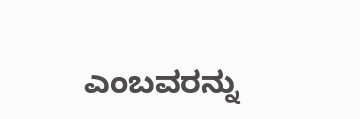ಎಂಬವರನ್ನು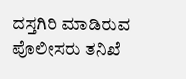ದಸ್ತಗಿರಿ ಮಾಡಿರುವ ಪೊಲೀಸರು ತನಿಖೆ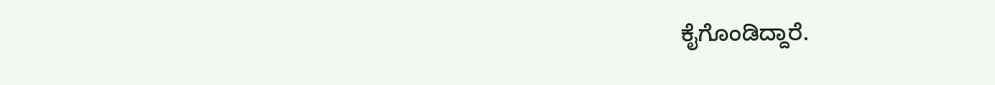ಕೈಗೊಂಡಿದ್ದಾರೆ.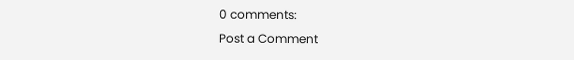0 comments:
Post a Comment